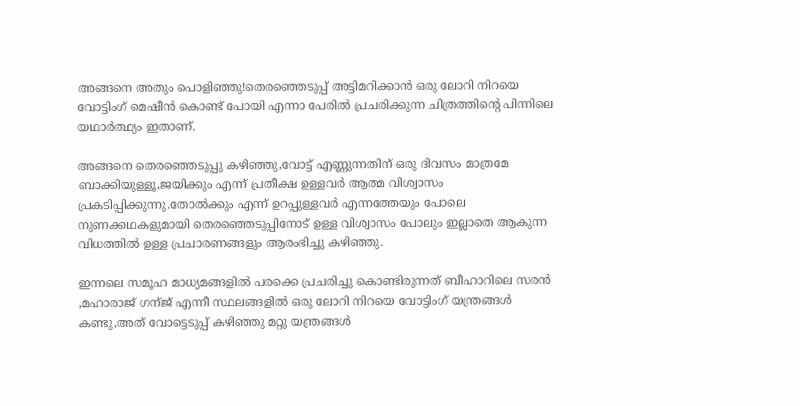അങ്ങനെ അതും പൊളിഞ്ഞു!തെരഞ്ഞെടുപ്പ് അട്ടിമറിക്കാന്‍ ഒരു ലോറി നിറയെ വോട്ടിംഗ് മെഷീന്‍ കൊണ്ട് പോയി എന്നാ പേരില്‍ പ്രചരിക്കുന്ന ചിത്രത്തിന്റെ പിന്നിലെ യഥാര്‍ത്ഥ്യം ഇതാണ്.

അങ്ങനെ തെരഞ്ഞെടുപ്പു കഴിഞ്ഞു,വോട്ട് എണ്ണുന്നതിന് ഒരു ദിവസം മാത്രമേ ബാക്കിയുള്ളൂ,ജയിക്കും എന്ന് പ്രതീക്ഷ ഉള്ളവര്‍ ആത്മ വിശ്വാസം പ്രകടിപ്പിക്കുന്നു.തോല്‍ക്കും എന്ന് ഉറപ്പുള്ളവര്‍ എന്നത്തേയും പോലെ നുണക്കഥകളുമായി തെരഞ്ഞെടുപ്പിനോട് ഉള്ള വിശ്വാസം പോലും ഇല്ലാതെ ആകുന്ന വിധത്തില്‍ ഉള്ള പ്രചാരണങ്ങളും ആരംഭിച്ചു കഴിഞ്ഞു.

ഇന്നലെ സമൂഹ മാധ്യമങ്ങളില്‍ പരക്കെ പ്രചരിച്ചു കൊണ്ടിരുന്നത് ബീഹാറിലെ സരന്‍ ,മഹാരാജ് ഗന്ജ് എന്നീ സ്ഥലങ്ങളില്‍ ഒരു ലോറി നിറയെ വോട്ടിംഗ് യന്ത്രങ്ങള്‍ കണ്ടു,അത് വോട്ടെടുപ്പ് കഴിഞ്ഞു മറ്റു യന്ത്രങ്ങള്‍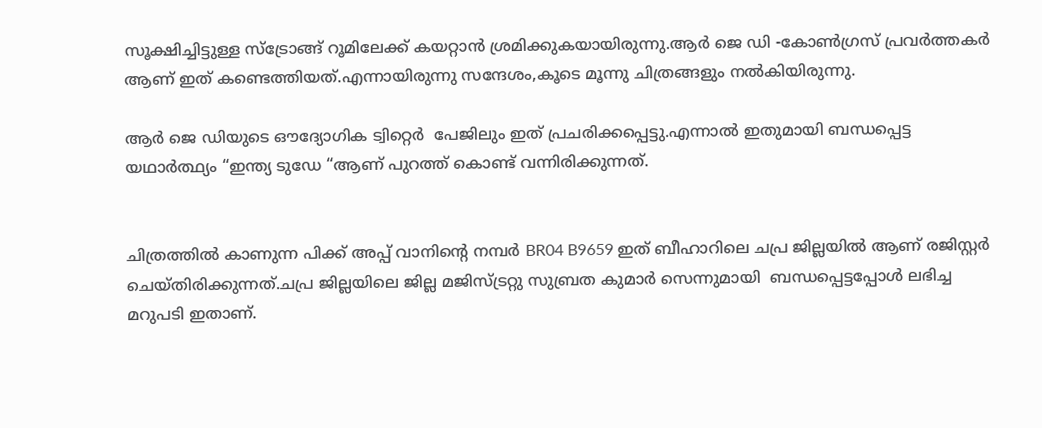സൂക്ഷിച്ചിട്ടുള്ള സ്ട്രോങ്ങ്‌ റൂമിലേക്ക്‌ കയറ്റാന്‍ ശ്രമിക്കുകയായിരുന്നു.ആര്‍ ജെ ഡി -കോണ്‍ഗ്രസ്‌ പ്രവര്‍ത്തകര്‍ ആണ് ഇത് കണ്ടെത്തിയത്.എന്നായിരുന്നു സന്ദേശം,കൂടെ മൂന്നു ചിത്രങ്ങളും നല്‍കിയിരുന്നു.

ആര്‍ ജെ ഡിയുടെ ഔദ്യോഗിക ട്വിറ്റെര്‍  പേജിലും ഇത് പ്രചരിക്കപ്പെട്ടു.എന്നാല്‍ ഇതുമായി ബന്ധപ്പെട്ട യഥാര്‍ത്ഥ്യം “ഇന്ത്യ ടുഡേ “ആണ് പുറത്ത് കൊണ്ട് വന്നിരിക്കുന്നത്.


ചിത്രത്തില്‍ കാണുന്ന പിക്ക് അപ്പ്‌ വാനിന്റെ നമ്പര്‍ BR04 B9659 ഇത് ബീഹാറിലെ ചപ്ര ജില്ലയില്‍ ആണ് രജിസ്റ്റര്‍ ചെയ്തിരിക്കുന്നത്.ചപ്ര ജില്ലയിലെ ജില്ല മജിസ്ട്രറ്റു സുബ്രത കുമാര്‍ സെന്നുമായി  ബന്ധപ്പെട്ടപ്പോള്‍ ലഭിച്ച മറുപടി ഇതാണ്.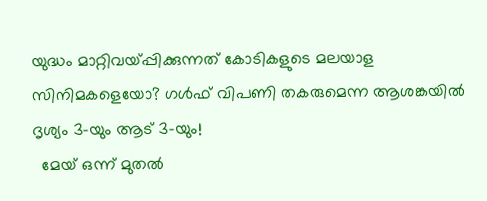യുദ്ധം മാറ്റിവയ്പ്പിക്കുന്നത് കോടികളുടെ മലയാള സിനിമകളെയോ? ഗൾഫ് വിപണി തകരുമെന്ന ആശങ്കയിൽ ദൃശ്യം 3-യും ആട് 3-യും!
  മേയ് ഒന്ന് മുതൽ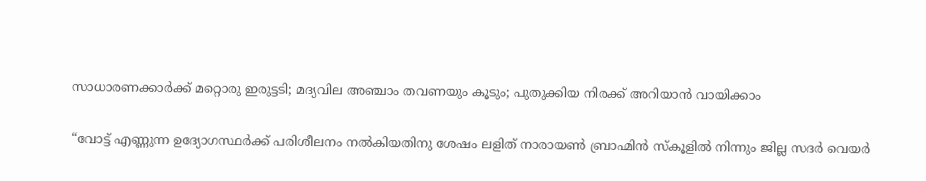സാധാരണക്കാർക്ക് മറ്റൊരു ഇരുട്ടടി; മദ്യവില അഞ്ചാം തവണയും കൂടും; പുതുക്കിയ നിരക്ക് അറിയാൻ വായിക്കാം

“വോട്ട് എണ്ണുന്ന ഉദ്യോഗസ്ഥര്‍ക്ക് പരിശീലനം നല്‍കിയതിനു ശേഷം ലളിത് നാരായണ്‍ ബ്രാഹ്മിന്‍ സ്കൂളില്‍ നിന്നും ജില്ല സദര്‍ വെയര്‍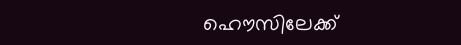ഹൌസിലേക്ക്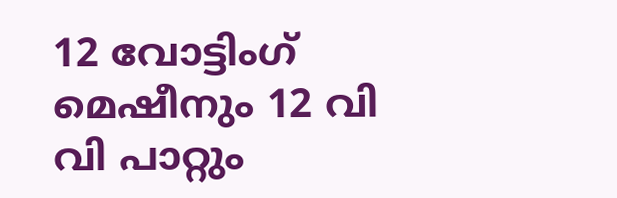12 വോട്ടിംഗ് മെഷീനും 12 വി വി പാറ്റും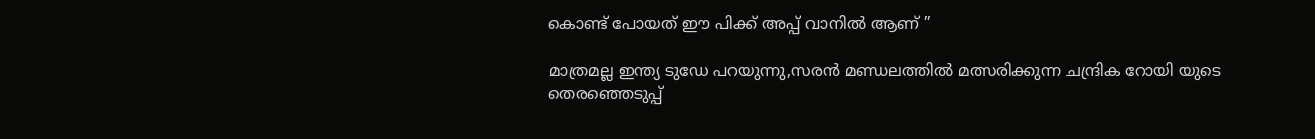കൊണ്ട് പോയത് ഈ പിക്ക് അപ്പ്‌ വാനില്‍ ആണ് ”

മാത്രമല്ല ഇന്ത്യ ടുഡേ പറയുന്നു,സരന്‍ മണ്ഡലത്തില്‍ മത്സരിക്കുന്ന ചന്ദ്രിക റോയി യുടെ തെരഞ്ഞെടുപ്പ്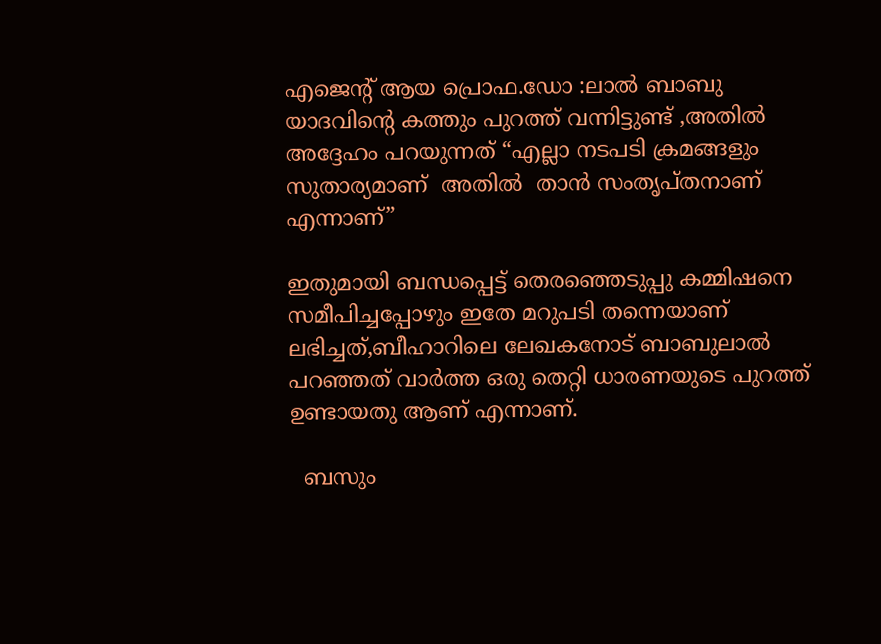എജെന്റ് ആയ പ്രൊഫ.ഡോ :ലാല്‍ ബാബു യാദവിന്റെ കത്തും പുറത്ത് വന്നിട്ടുണ്ട് ,അതില്‍ അദ്ദേഹം പറയുന്നത് “എല്ലാ നടപടി ക്രമങ്ങളും സുതാര്യമാണ്  അതില്‍  താന്‍ സംതൃപ്തനാണ് എന്നാണ്”

ഇതുമായി ബന്ധപ്പെട്ട് തെരഞ്ഞെടുപ്പു കമ്മിഷനെ സമീപിച്ചപ്പോഴും ഇതേ മറുപടി തന്നെയാണ് ലഭിച്ചത്,ബീഹാറിലെ ലേഖകനോട് ബാബുലാല്‍ പറഞ്ഞത് വാര്‍ത്ത‍ ഒരു തെറ്റി ധാരണയുടെ പുറത്ത് ഉണ്ടായതു ആണ് എന്നാണ്.

  ബസും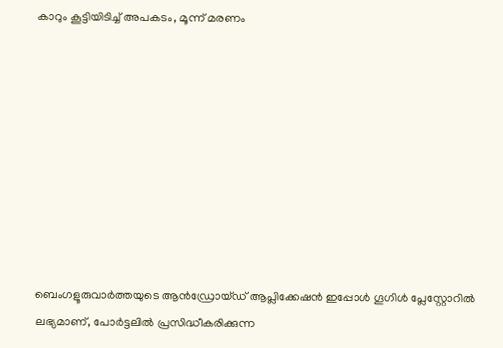കാറും കൂട്ടിയിടിച്ച് അപകടം, മൂന്ന് മരണം









ബെംഗളൂരുവാർത്തയുടെ ആൻഡ്രോയ്ഡ് ആപ്ലിക്കേഷൻ ഇപ്പോൾ ഗൂഗിൾ പ്ലേസ്റ്റോറിൽ ലഭ്യമാണ്, പോർട്ടലിൽ പ്രസിദ്ധീകരിക്കുന്ന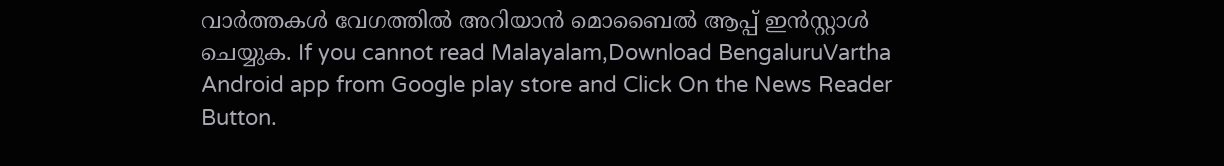വാർത്തകൾ വേഗത്തിൽ അറിയാൻ മൊബൈൽ ആപ്പ് ഇൻസ്റ്റാൾ ചെയ്യുക. If you cannot read Malayalam,Download BengaluruVartha Android app from Google play store and Click On the News Reader Button.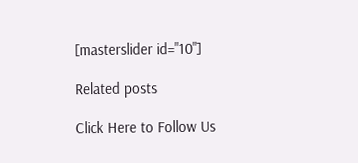[masterslider id="10"]

Related posts

Click Here to Follow Us